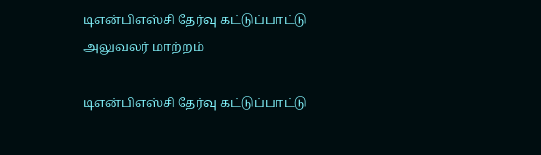டிஎன்பிஎஸ்சி தேர்வு கட்டுப்பாட்டு அலுவலர் மாற்றம்

டிஎன்பிஎஸ்சி தேர்வு கட்டுப்பாட்டு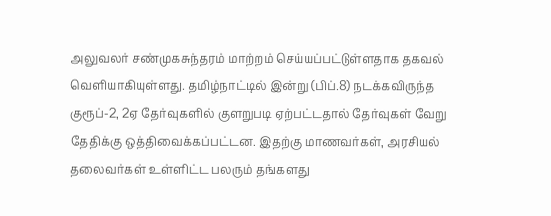அலுவலர் சண்முகசுந்தரம் மாற்றம் செய்யப்பட்டுள்ளதாக தகவல் வெளியாகியுள்ளது. தமிழ்நாட்டில் இன்று (பிப்.8) நடக்கவிருந்த குரூப்-2, 2ஏ தேர்வுகளில் குளறுபடி ஏற்பட்டதால் தேர்வுகள் வேறு தேதிக்கு ஒத்திவைக்கப்பட்டன. இதற்கு மாணவர்கள், அரசியல் தலைவர்கள் உள்ளிட்ட பலரும் தங்களது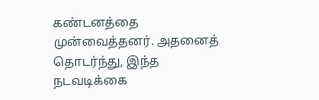கண்டனத்தை முன்வைத்தனர். அதனைத் தொடர்ந்து, இந்த நடவடிக்கை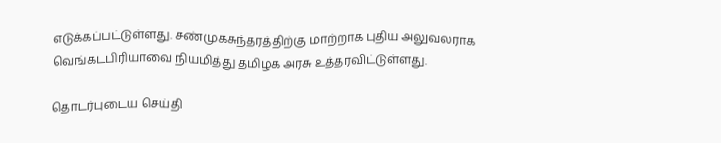எடுக்கப்பட்டுள்ளது. சண்முகசுந்தரத்திற்கு மாற்றாக புதிய அலுவலராக வெங்கடபிரியாவை நியமித்து தமிழக அரசு உத்தரவிட்டுள்ளது.

தொடர்புடைய செய்தி